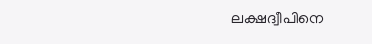ലക്ഷദ്വീപിനെ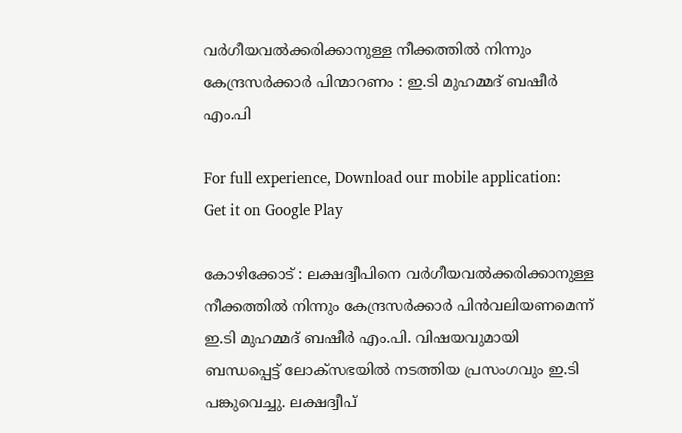വര്‍ഗീയവല്‍ക്കരിക്കാനുള്ള നീക്കത്തില്‍ നിന്നും കേന്ദ്രസര്‍ക്കാര്‍ പിന്മാറണം : ഇ.ടി മുഹമ്മദ് ബഷീര്‍ എം.പി

For full experience, Download our mobile application:
Get it on Google Play

കോഴിക്കോട് : ലക്ഷദ്വീപിനെ വര്‍ഗീയവല്‍ക്കരിക്കാനുള്ള നീക്കത്തില്‍ നിന്നും കേന്ദ്രസര്‍ക്കാര്‍ പിന്‍വലിയണമെന്ന് ഇ.ടി മുഹമ്മദ് ബഷീര്‍ എം.പി. വിഷയവുമായി ബന്ധപ്പെട്ട് ലോക്സഭയില്‍ നടത്തിയ പ്രസംഗവും ഇ.ടി പങ്കുവെച്ചു. ലക്ഷദ്വീപ്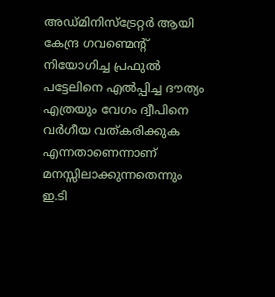അഡ്മിനിസ്ട്രേറ്റര്‍ ആയി കേന്ദ്ര ഗവണ്മെന്റ് നിയോഗിച്ച പ്രഫുല്‍ പട്ടേലിനെ എല്‍പ്പിച്ച ദൗത്യം എത്രയും വേഗം ദ്വീപിനെ വര്‍ഗീയ വത്കരിക്കുക എന്നതാണെന്നാണ് മനസ്സിലാക്കുന്നതെന്നും ഇ.ടി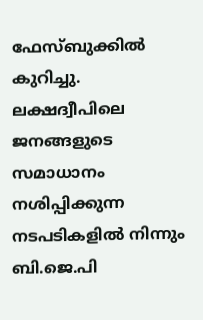ഫേസ്ബുക്കില്‍ കുറിച്ചു. ലക്ഷദ്വീപിലെ ജനങ്ങളുടെ സമാധാനം നശിപ്പിക്കുന്ന നടപടികളില്‍ നിന്നും ബി.ജെ.പി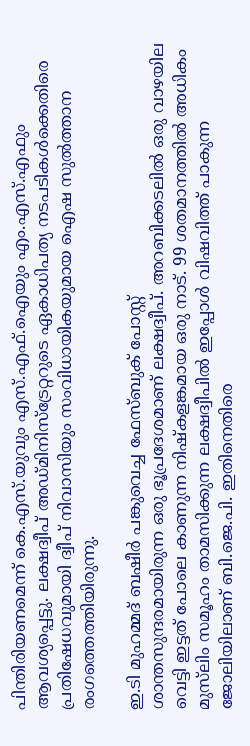പിന്തിരിയണമെന്ന് കെ.എസ്.യുവും എസ്.എഫ്.ഐയും എം.എസ്.എഫും ആവശ്യപ്പെട്ടു. ലക്ഷദ്വീപ് അഡ്മിനിസ്ട്രേറ്ററുടെ ഏകാധിപത്യ നടപടികള്‍ക്കെതിരെ പ്രതിഷേധവുമായി ദ്വീപ് നിവാസിയും സംവിധായികയുമായ ഐഷ സുല്‍ത്താന രംഗത്തെത്തിയിരുന്നു.

ഇ.ടി മുഹമ്മദ് ബഷീര്‍ പങ്കുവെച്ച ഫേസ്ബുക് പോസ്റ്റ്
ശാന്തസുന്ദരമായിരുന്ന ഒരു ഭൂപ്രദേശമാണ് ലക്ഷദ്വീപ്. അറബിക്കടലില്‍ ഒരു വാഴയില വെട്ടി ഇട്ടത് പോലെ കാണുന്ന നിഷ്കളങ്കമായ ഒരു നാട്. 99 ശതമാനത്തില്‍ അധികം മുസ്‌ലിം സമൂഹം താമസിക്കുന്ന ലക്ഷദ്വീപില്‍ ഇപ്പോള്‍ വിഷവിത്ത് പാകുന്ന ജോലിയിലാണ് ബി.ജെ.പി. ഇതിനെതിരെ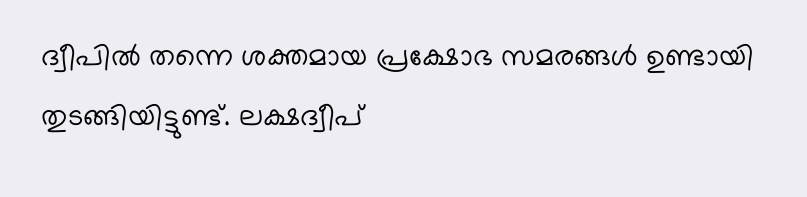ദ്വീപില്‍ തന്നെ ശക്തമായ പ്രക്ഷോഭ സമരങ്ങള്‍ ഉണ്ടായി തുടങ്ങിയിട്ടുണ്ട്. ലക്ഷദ്വീപ്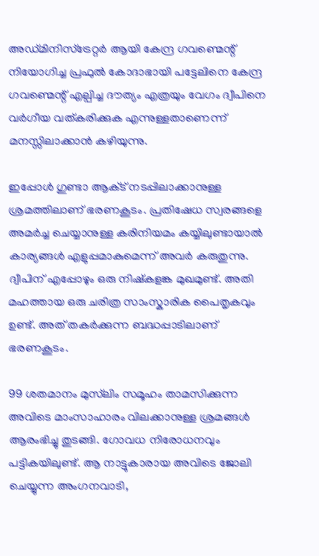അഡ്മിനിസ്ട്രേറ്റര്‍ ആയി കേന്ദ്ര ഗവണ്മെന്റ് നിയോഗിച്ച പ്രഫുല്‍ കോദാഭായി പട്ടേലിനെ കേന്ദ്ര ഗവണ്മെന്റ് എല്പിച്ച ദൗത്യം എത്രയും വേഗം ദ്വീപിനെ വര്‍ഗീയ വത്കരിക്കുക എന്നുള്ളതാണെന്ന് മനസ്സിലാക്കാന്‍ കഴിയുന്നു.

ഇപ്പോള്‍ ഗുണ്ടാ ആക്‌ട് നടപ്പിലാക്കാനുള്ള ശ്രമത്തിലാണ് ഭരണകൂടം. പ്രതിഷേധ സ്വരങ്ങളെ അമര്‍ച്ച ചെയ്യാനുള്ള കരിനിയമം കയ്യിലുണ്ടായാല്‍ കാര്യങ്ങള്‍ എളുപ്പമാകുമെന്ന് അവര്‍ കരുതുന്നു. ദ്വീപിന് എപ്പോഴും ഒരു നിഷ്കളങ്ക മുഖമുണ്ട്. അതി മഹത്തായ ഒരു ചരിത്ര സാംസ്കാരിക പൈതൃകവും ഉണ്ട്. അത്‌ തകര്‍ക്കുന്ന ബദ്ധപ്പാടിലാണ് ഭരണകൂടം.

99 ശതമാനം മുസ്‌ലിം സമൂഹം താമസിക്കുന്ന അവിടെ മാംസാഹാരം വിലക്കാനുള്ള ശ്രമങ്ങള്‍ ആരംഭിച്ചു തുടങ്ങി. ഗോവധ നിരോധനവും പട്ടികയിലുണ്ട്. ആ നാട്ടുകാരായ അവിടെ ജോലി ചെയ്യുന്ന അംഗനവാടി,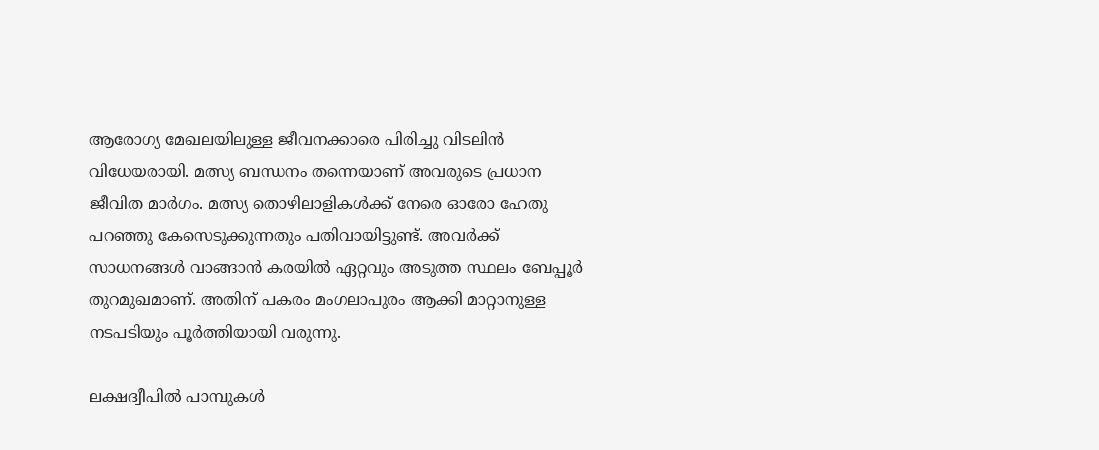ആരോഗ്യ മേഖലയിലുള്ള ജീവനക്കാരെ പിരിച്ചു വിടലിന്‍ വിധേയരായി. മത്സ്യ ബന്ധനം തന്നെയാണ് അവരുടെ പ്രധാന ജീവിത മാര്‍ഗം. മത്സ്യ തൊഴിലാളികള്‍ക്ക് നേരെ ഓരോ ഹേതു പറഞ്ഞു കേസെടുക്കുന്നതും പതിവായിട്ടുണ്ട്. അവര്‍ക്ക് സാധനങ്ങള്‍ വാങ്ങാന്‍ കരയില്‍ ഏറ്റവും അടുത്ത സ്ഥലം ബേപ്പൂര്‍ തുറമുഖമാണ്. അതിന് പകരം മംഗലാപുരം ആക്കി മാറ്റാനുള്ള നടപടിയും പൂര്‍ത്തിയായി വരുന്നു.

ലക്ഷദ്വീപില്‍ പാമ്പുകള്‍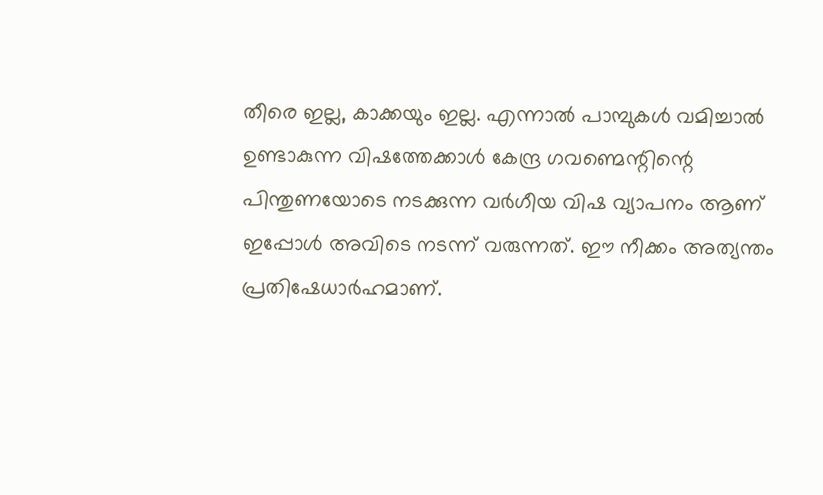തീരെ ഇല്ല, കാക്കയും ഇല്ല. എന്നാല്‍ പാമ്പുകള്‍ വമിച്ചാല്‍ ഉണ്ടാകുന്ന വിഷത്തേക്കാള്‍ കേന്ദ്ര ഗവണ്മെന്റിന്റെ പിന്തുണയോടെ നടക്കുന്ന വര്‍ഗീയ വിഷ വ്യാപനം ആണ് ഇപ്പോള്‍ അവിടെ നടന്ന് വരുന്നത്. ഈ നീക്കം അത്യന്തം പ്രതിഷേധാര്‍ഹമാണ്.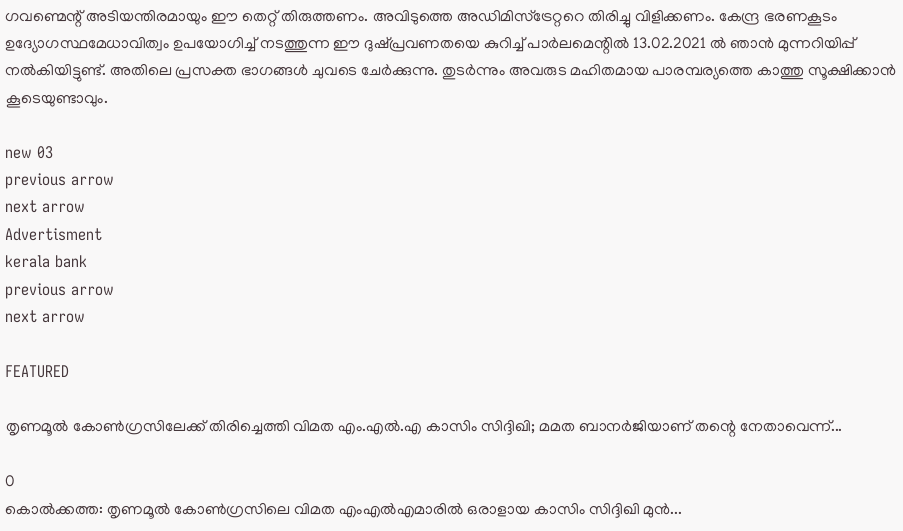ഗവണ്മെന്റ് അടിയന്തിരമായും ഈ തെറ്റ് തിരുത്തണം. അവിടുത്തെ അഡിമിസ്ട്രേറ്ററെ തിരിച്ചു വിളിക്കണം. കേന്ദ്ര ഭരണകൂടം ഉദ്യോഗസ്ഥമേധാവിത്വം ഉപയോഗിച്ച്‌ നടത്തുന്ന ഈ ദുഷ്പ്രവണതയെ കുറിച്ച്‌ പാര്‍ലമെന്റില്‍ 13.02.2021 ല്‍ ഞാന്‍ മുന്നറിയിപ്പ് നല്‍കിയിട്ടുണ്ട്. അതിലെ പ്രസക്ത ഭാഗങ്ങള്‍ ചുവടെ ചേര്‍ക്കുന്നു. തുടര്‍ന്നും അവരുട മഹിതമായ പാരമ്പര്യത്തെ കാത്തു സൂക്ഷിക്കാന്‍ കൂടെയുണ്ടാവും.

new 03
previous arrow
next arrow
Advertisment
kerala bank
previous arrow
next arrow

FEATURED

തൃണമൂൽ കോൺഗ്രസിലേക്ക് തിരിച്ചെത്തി വിമത എം.എൽ.എ കാസിം സിദ്ദിഖി; മമത ബാനർജിയാണ് തന്റെ നേതാവെന്ന്...

0
കൊൽക്കത്ത: തൃണമൂൽ കോൺഗ്രസിലെ വിമത എംഎൽഎമാരിൽ ഒരാളായ കാസിം സിദ്ദിഖി മുൻ...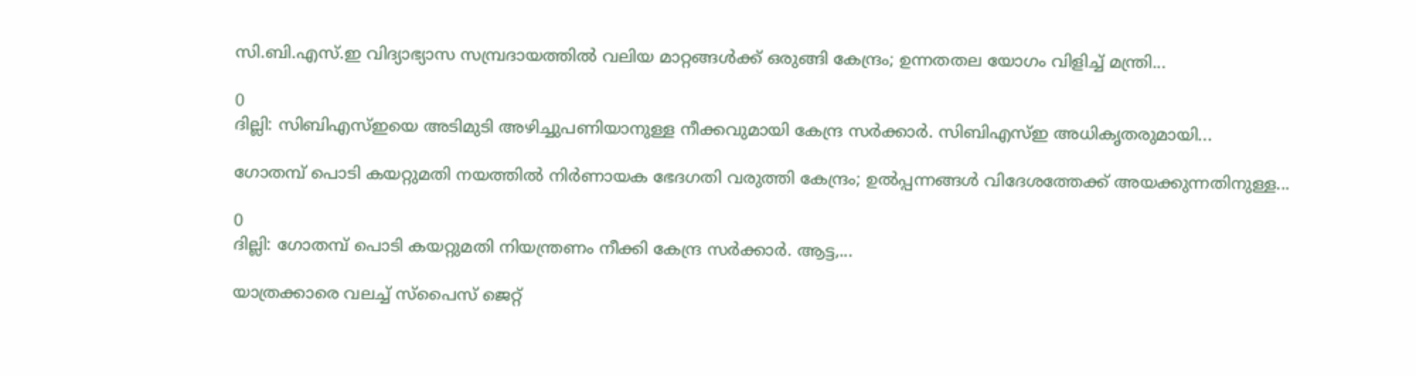സി.ബി.എസ്.ഇ വിദ്യാഭ്യാസ സമ്പ്രദായത്തിൽ വലിയ മാറ്റങ്ങൾക്ക് ഒരുങ്ങി കേന്ദ്രം; ഉന്നതതല യോഗം വിളിച്ച് മന്ത്രി...

0
ദില്ലി: സിബിഎസ്ഇയെ അടിമുടി അഴിച്ചുപണിയാനുള്ള നീക്കവുമായി കേന്ദ്ര സർക്കാർ. സിബിഎസ്ഇ അധികൃതരുമായി...

ഗോതമ്പ് പൊടി കയറ്റുമതി നയത്തിൽ നിർണായക ഭേദഗതി വരുത്തി കേന്ദ്രം; ഉൽപ്പന്നങ്ങൾ വിദേശത്തേക്ക് അയക്കുന്നതിനുള്ള...

0
ദില്ലി: ഗോതമ്പ് പൊടി കയറ്റുമതി നിയന്ത്രണം നീക്കി കേന്ദ്ര സർക്കാർ. ആട്ട,...

യാത്രക്കാരെ വലച്ച് സ്പൈസ് ജെറ്റ്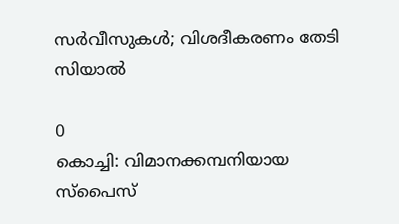സർവീസുകൾ; വിശദീകരണം തേടി സിയാൽ

0
കൊച്ചി: വിമാനക്കമ്പനിയായ സ്പൈസ്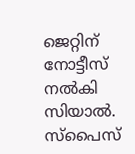ജെറ്റിന് നോട്ടീസ് നൽകി സിയാൽ. സ്പൈസ്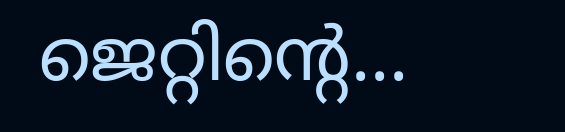ജെറ്റിൻ്റെ...